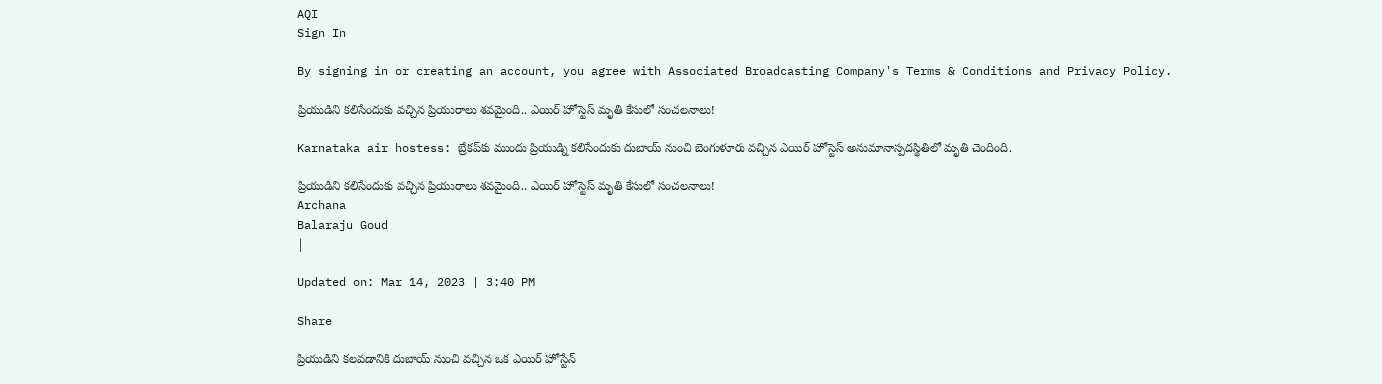AQI
Sign In

By signing in or creating an account, you agree with Associated Broadcasting Company's Terms & Conditions and Privacy Policy.

ప్రియుడిని కలిసేందుకు వచ్చిన ప్రియురాలు శవమైంది.. ఎయిర్ హోస్టెస్ మృతి కేసులో సంచలనాలు!

Karnataka air hostess: బ్రేకప్‌కు ముందు ప్రియుడ్ని కలిసేందుకు దుబాయ్ నుంచి బెంగుళూరు వచ్చిన ఎయిర్ హోస్టెస్ అనుమానాస్పదస్థితిలో మృతి చెందింది.

ప్రియుడిని కలిసేందుకు వచ్చిన ప్రియురాలు శవమైంది.. ఎయిర్ హోస్టెస్ మృతి కేసులో సంచలనాలు!
Archana
Balaraju Goud
|

Updated on: Mar 14, 2023 | 3:40 PM

Share

ప్రియుడిని కలవడానికి దుబాయ్ నుంచి వచ్చిన ఒక ఎయిర్ హోస్టేన్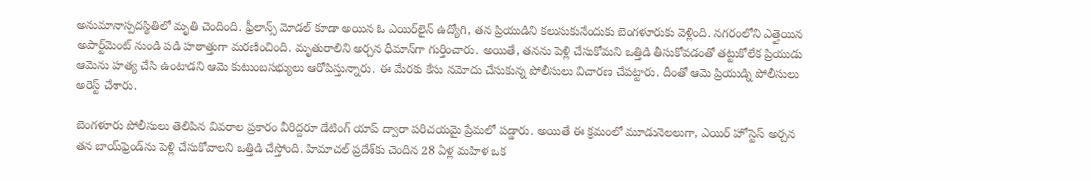అనుమానాస్పదస్థితిలో మృతి చెందింది. ఫ్రీలాన్స్ మోడల్ కూడా అయిన ఓ ఎయిర్‌లైన్ ఉద్యోగి, తన ప్రియుడిని కలుసుకునేందుకు బెంగళూరుకు వెళ్లింది. నగరంలోని ఎత్తైయిన అపార్ట్‌మెంట్ నుండి పడి హఠాత్తుగా మరణించింది. మృతురాలిని అర్చన ధీమాన్‌గా గుర్తించారు. అయితే, తనను పెళ్లి చేసుకోమని ఒత్తిడి తీసుకోవడంతో తట్టుకోలేక ప్రియుడు ఆమెను హత్య చేసి ఉంటాడని ఆమె కుటుంబసభ్యులు ఆరోపిస్తున్నారు. ఈ మేరకు కేసు నమోదు చేసుకున్న పోలీసులు విచారణ చేపట్టారు. దీంతో ఆమె ప్రియుడ్ని పోలీసులు అరెస్ట్‌ చేశారు.

బెంగళూరు పోలీసులు తెలిపిన వివరాల ప్రకారం వీరిద్దరూ డేటింగ్ యాప్ ద్వారా పరిచయమై ప్రేమలో పడ్డారు. అయితే ఈ క్రమంలో మూడునెలలుగా, ఎయిర్ హోస్టెస్ అర్చన తన బాయ్‌ఫ్రెండ్‌ను పెళ్లి చేసుకోవాలని ఒత్తిడి చేస్తోంది. హిమాచల్ ప్రదేశ్‌కు చెందిన 28 ఏళ్ల మహిళ ఒక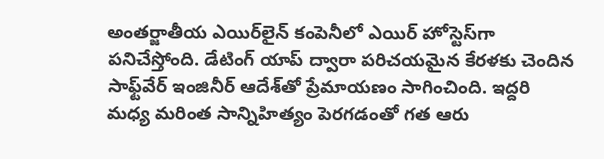అంతర్జాతీయ ఎయిర్‌లైన్ కంపెనీలో ఎయిర్ హోస్టెస్‌గా పనిచేస్తోంది. డేటింగ్‌ యాప్‌ ద్వారా పరిచయమైన కేరళకు చెందిన సాఫ్ట్‌వేర్ ఇంజినీర్‌ ఆదేశ్‌తో ప్రేమాయణం సాగించింది. ఇద్దరి మధ్య మరింత సాన్నిహిత్యం పెరగడంతో గత ఆరు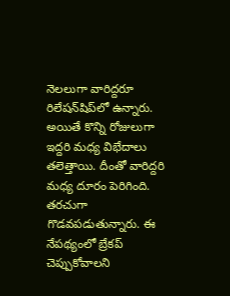నెలలుగా వారిద్దరూ రిలేషన్‌షిప్‌లో ఉన్నారు. అయితే కొన్ని రోజులుగా ఇద్దరి మధ్య విభేదాలు తలెత్తాయి. దీంతో వారిద్దరి మధ్య దూరం పెరిగింది. తరచుగా గొడవపడుతున్నారు. ఈ నేపథ్యంలో బ్రేకప్ చెప్పుకోవాలని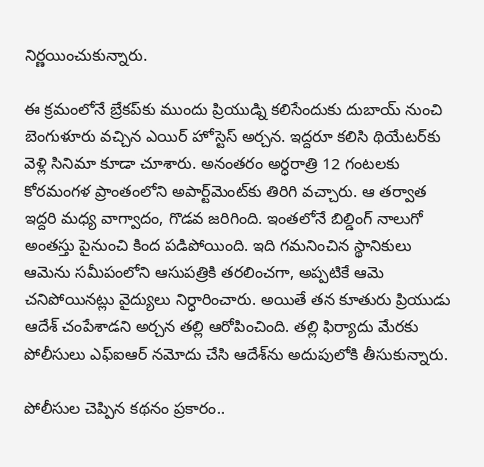నిర్ణయించుకున్నారు.

ఈ క్రమంలోనే బ్రేకప్‌కు ముందు ప్రియుడ్ని కలిసేందుకు దుబాయ్ నుంచి బెంగుళూరు వచ్చిన ఎయిర్ హోస్టెస్ అర్చన. ఇద్దరూ కలిసి థియేటర్‌కు వెళ్లి సినిమా కూడా చూశారు. అనంతరం అర్ధరాత్రి 12 గంటలకు కోరమంగళ ప్రాంతంలోని అపార్ట్‌మెంట్‌కు తిరిగి వచ్చారు. ఆ తర్వాత ఇద్దరి మధ్య వాగ్వాదం, గొడవ జరిగింది. ఇంతలోనే బిల్డింగ్‌ నాలుగో అంతస్తు పైనుంచి కింద పడిపోయింది. ఇది గమనించిన స్థానికులు ఆమెను సమీపంలోని ఆసుపత్రికి తరలించగా, అప్పటికే ఆమె చనిపోయినట్లు వైద్యులు నిర్ధారించారు. అయితే తన కూతురు ప్రియుడు ఆదేశ్ చంపేశాడని అర్చన తల్లి ఆరోపించింది. తల్లి ఫిర్యాదు మేరకు పోలీసులు ఎఫ్‌ఐఆర్‌ నమోదు చేసి ఆదేశ్‌ను అదుపులోకి తీసుకున్నారు.

పోలీసుల చెప్పిన కథనం ప్రకారం..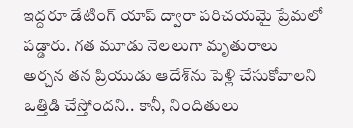ఇద్దరూ డేటింగ్ యాప్ ద్వారా పరిచయమై ప్రేమలో పడ్డారు. గత మూడు నెలలుగా మృతురాలు అర్చన తన ప్రియుడు ఆదేశ్‌ను పెళ్లి చేసుకోవాలని ఒత్తిడి చేస్తోందని.. కానీ, నిందితులు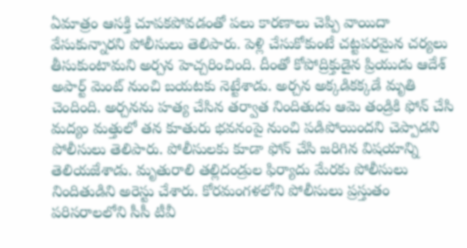ఏమాత్రం ఆసక్తి చూపకపోవడంతో పలు కారణాలు చెప్పి వాయిదా వేసుకున్నారని పోలీసులు తెలిపారు. పెళ్లి చేసుకోకుంటే చట్టపరమైన చర్యలు తీసుకుంటామని అర్చన హెచ్చరించింది. దీంతో కోపోద్రిక్తుడైన ప్రియుడు ఆదేశ్ అపార్ట్ మెంట్ నుంచి బయటకు నెట్టేశాడు. అర్చన అక్కడికక్కడే మృతి చెందింది. అర్చనను హత్య చేసిన తర్వాత నిందితుడు ఆమె తండ్రికి ఫోన్ చేసి మద్యం మత్తులో తన కూతురు భవనంపై నుంచి పడిపోయిందని చెప్పాడని పోలీసులు తెలిపారు. పోలీసులకు కూడా ఫోన్ చేసి జరిగిన విషయాన్ని తెలియజేశాడు. మృతురాలి తల్లిదండ్రుల ఫిర్యాదు మేరకు పోలీసులు నిందితుడిని అరెస్టు చేశారు. కోరమంగళలోని పోలీసులు ప్రస్తుతం పరిసరాలలోని సీసీ టీవీ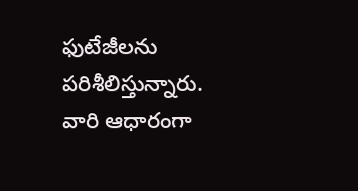ఫుటేజీలను పరిశీలిస్తున్నారు. వారి ఆధారంగా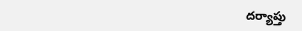దర్యాప్తు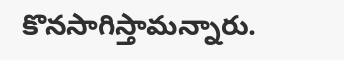కొనసాగిస్తామన్నారు.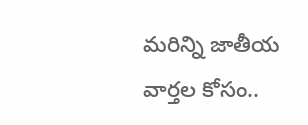మరిన్ని జాతీయ వార్తల కోసం..